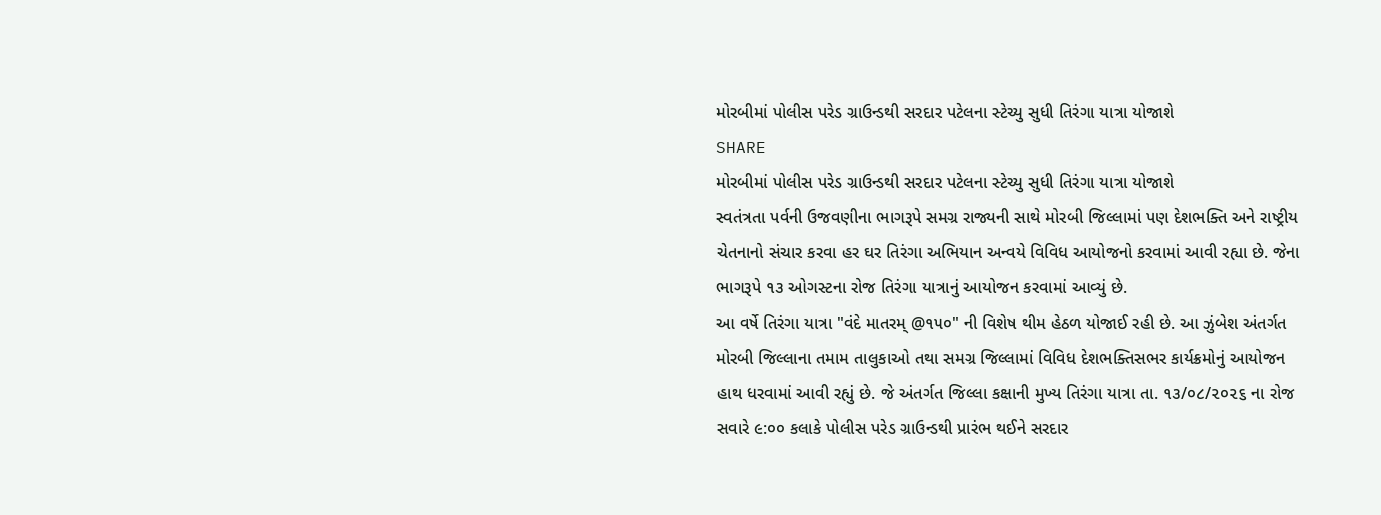મોરબીમાં પોલીસ પરેડ ગ્રાઉન્ડથી સરદાર પટેલના સ્ટેચ્યુ સુધી તિરંગા યાત્રા યોજાશે
SHARE
મોરબીમાં પોલીસ પરેડ ગ્રાઉન્ડથી સરદાર પટેલના સ્ટેચ્યુ સુધી તિરંગા યાત્રા યોજાશે
સ્વતંત્રતા પર્વની ઉજવણીના ભાગરૂપે સમગ્ર રાજ્યની સાથે મોરબી જિલ્લામાં પણ દેશભક્તિ અને રાષ્ટ્રીય ચેતનાનો સંચાર કરવા હર ઘર તિરંગા અભિયાન અન્વયે વિવિધ આયોજનો કરવામાં આવી રહ્યા છે. જેના ભાગરૂપે ૧૩ ઓગસ્ટના રોજ તિરંગા યાત્રાનું આયોજન કરવામાં આવ્યું છે.
આ વર્ષે તિરંગા યાત્રા "વંદે માતરમ્ @૧૫૦" ની વિશેષ થીમ હેઠળ યોજાઈ રહી છે. આ ઝુંબેશ અંતર્ગત મોરબી જિલ્લાના તમામ તાલુકાઓ તથા સમગ્ર જિલ્લામાં વિવિધ દેશભક્તિસભર કાર્યક્રમોનું આયોજન હાથ ધરવામાં આવી રહ્યું છે. જે અંતર્ગત જિલ્લા કક્ષાની મુખ્ય તિરંગા યાત્રા તા. ૧૩/૦૮/૨૦૨૬ ના રોજ સવારે ૯:૦૦ કલાકે પોલીસ પરેડ ગ્રાઉન્ડથી પ્રારંભ થઈને સરદાર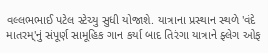વલ્લભભાઈ પટેલ સ્ટેચ્યુ સુધી યોજાશે. યાત્રાના પ્રસ્થાન સ્થળે 'વંદે માતરમ્'નું સંપૂર્ણ સામૂહિક ગાન કર્યા બાદ તિરંગા યાત્રાને ફ્લેગ ઓફ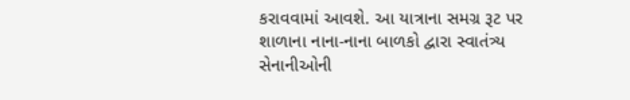કરાવવામાં આવશે. આ યાત્રાના સમગ્ર રૂટ પર શાળાના નાના-નાના બાળકો દ્વારા સ્વાતંત્ર્ય સેનાનીઓની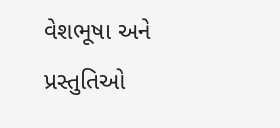વેશભૂષા અને પ્રસ્તુતિઓ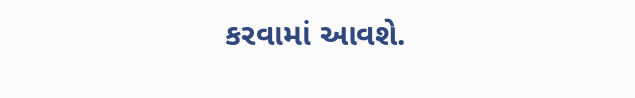કરવામાં આવશે.